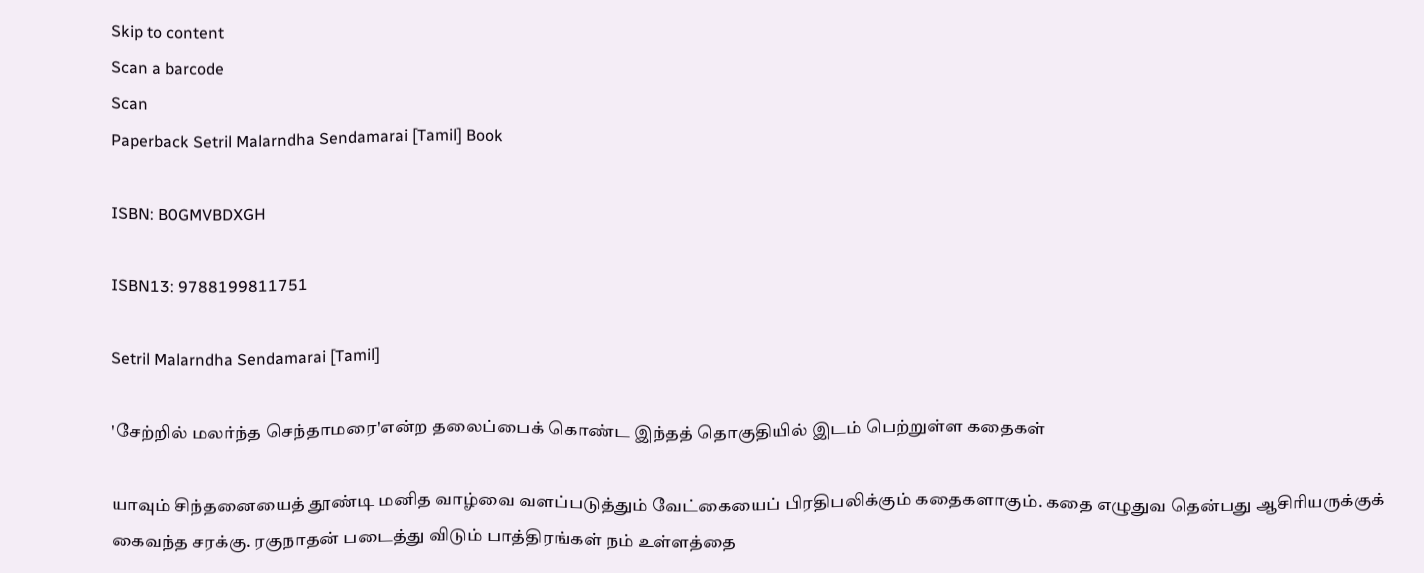Skip to content
Scan a barcode
Scan
Paperback Setril Malarndha Sendamarai [Tamil] Book

ISBN: B0GMVBDXGH

ISBN13: 9788199811751

Setril Malarndha Sendamarai [Tamil]

'சேற்றில் மலர்ந்த செந்தாமரை'என்ற தலைப்பைக் கொண்ட இந்தத் தொகுதியில் இடம் பெற்றுள்ள கதைகள்

யாவும் சிந்தனையைத் தூண்டி மனித வாழ்வை வளப்படுத்தும் வேட்கையைப் பிரதிபலிக்கும் கதைகளாகும். கதை எழுதுவ தென்பது ஆசிரியருக்குக் கைவந்த சரக்கு. ரகுநாதன் படைத்து விடும் பாத்திரங்கள் நம் உள்ளத்தை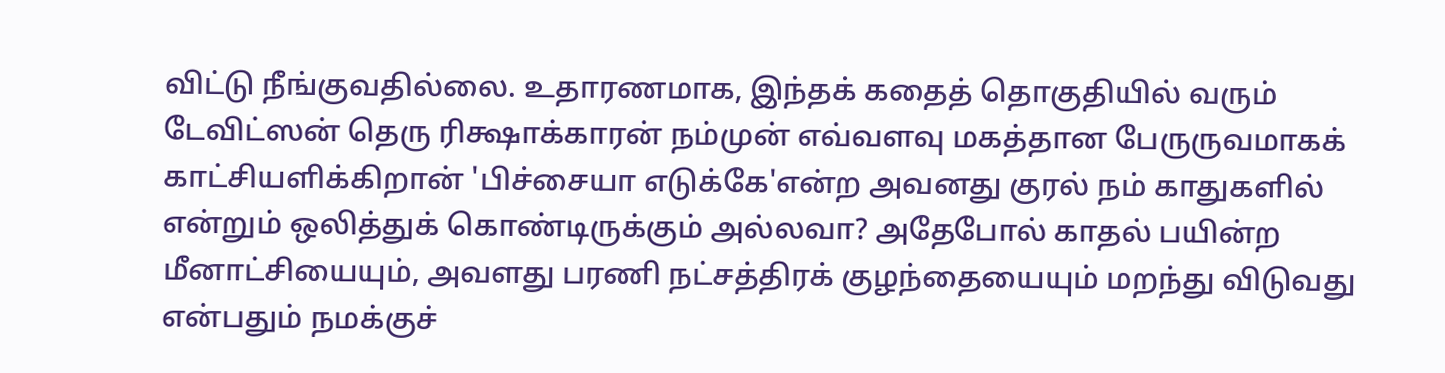விட்டு நீங்குவதில்லை. உதாரணமாக, இந்தக் கதைத் தொகுதியில் வரும் டேவிட்ஸன் தெரு ரிக்ஷாக்காரன் நம்முன் எவ்வளவு மகத்தான பேருருவமாகக் காட்சியளிக்கிறான் 'பிச்சையா எடுக்கே'என்ற அவனது குரல் நம் காதுகளில் என்றும் ஒலித்துக் கொண்டிருக்கும் அல்லவா? அதேபோல் காதல் பயின்ற மீனாட்சியையும், அவளது பரணி நட்சத்திரக் குழந்தையையும் மறந்து விடுவது என்பதும் நமக்குச்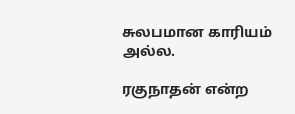சுலபமான காரியம் அல்ல.

ரகுநாதன் என்ற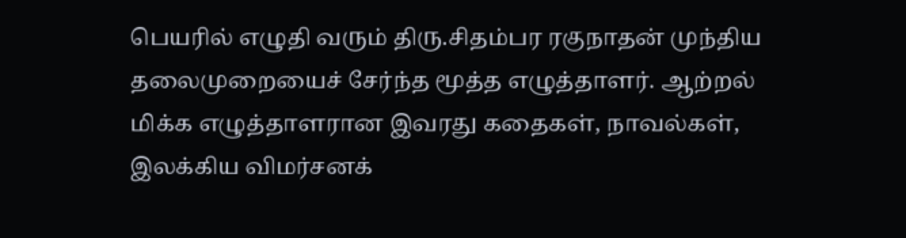பெயரில் எழுதி வரும் திரு.சிதம்பர ரகுநாதன் முந்திய தலைமுறையைச் சேர்ந்த மூத்த எழுத்தாளர். ஆற்றல் மிக்க எழுத்தாளரான இவரது கதைகள், நாவல்கள், இலக்கிய விமர்சனக்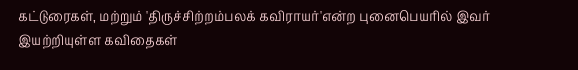கட்டுரைகள், மற்றும் 'திருச்சிற்றம்பலக் கவிராயர்'என்ற புனைபெயரில் இவர் இயற்றியுள்ள கவிதைகள்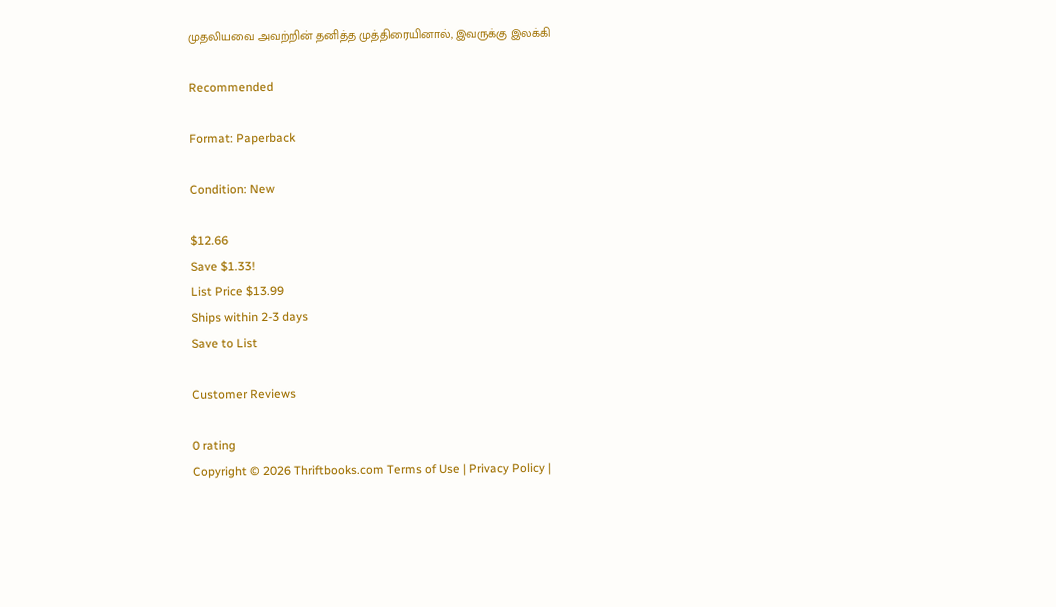முதலியவை அவற்றின் தனித்த முத்திரையினால், இவருக்கு இலக்கி

Recommended

Format: Paperback

Condition: New

$12.66
Save $1.33!
List Price $13.99
Ships within 2-3 days
Save to List

Customer Reviews

0 rating
Copyright © 2026 Thriftbooks.com Terms of Use | Privacy Policy |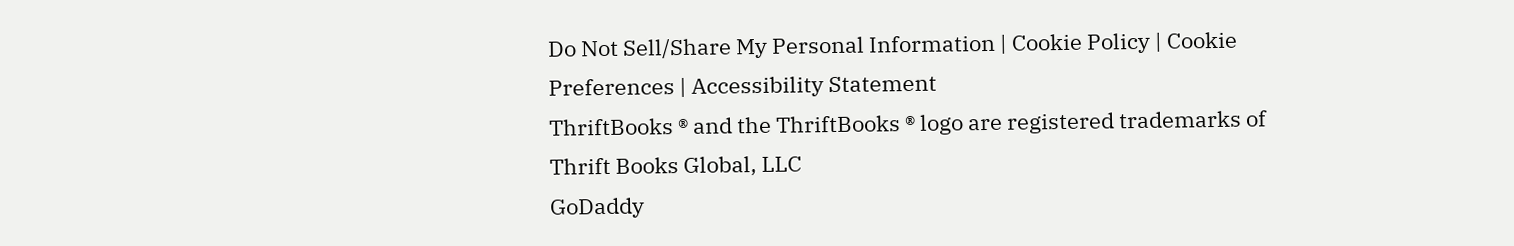Do Not Sell/Share My Personal Information | Cookie Policy | Cookie Preferences | Accessibility Statement
ThriftBooks ® and the ThriftBooks ® logo are registered trademarks of Thrift Books Global, LLC
GoDaddy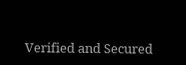Verified and Secured